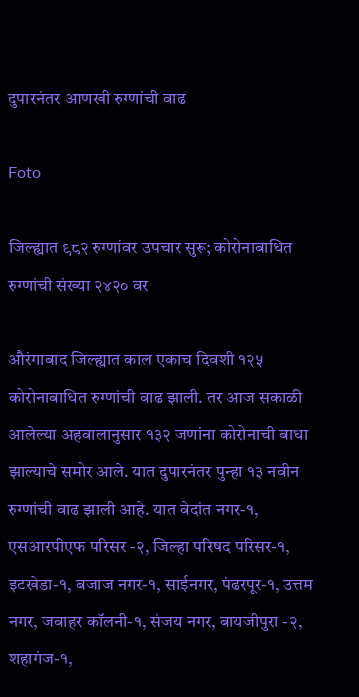दुपारनंतर आणखी रुग्णांची वाढ

Foto

जिल्ह्यात ९८२ रुग्णांवर उपचार सुरू; कोरोनाबाधित रुग्णांची संख्या २४२० वर

औरंगाबाद जिल्ह्यात काल एकाच दिवशी १२५ कोरोनाबाधित रुग्णांची वाढ झाली. तर आज सकाळी आलेल्या अहवालानुसार १३२ जणांना कोरोनाची बाधा झाल्याचे समोर आले. यात दुपारनंतर पुन्हा १३ नवीन रुग्णांची वाढ झाली आहे. यात वेदांत नगर-१, एसआरपीएफ परिसर -२, जिल्हा परिषद परिसर-१, इटखेडा-१, बजाज नगर-१, साईनगर, पंढरपूर-१, उत्तम नगर, जवाहर कॉलनी-१, संजय नगर, बायजीपुरा -२, शहागंज-१,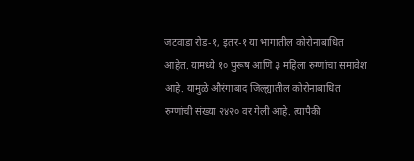जटवाडा रोड-१, इतर-१ या भागातील कोरोनाबाधित आहेत. यामध्ये १० पुरूष आणि ३ महिला रुग्णांचा समावेश आहे. यामुळे औरंगाबाद जिल्ह्यातील कोरोनाबाधित रुग्णांची संख्या २४२० वर गेली आहे. त्यापैकी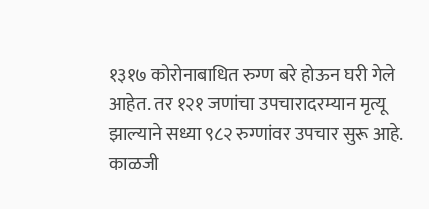१३१७ कोरोनाबाधित रुग्ण बरे होऊन घरी गेले आहेत. तर १२१ जणांचा उपचारादरम्यान मृत्यू झाल्याने सध्या ९८२ रुग्णांवर उपचार सुरू आहे.
काळजी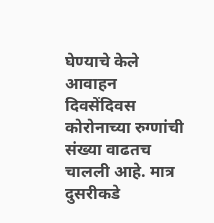घेण्याचे केले आवाहन
दिवसेंदिवस कोरोनाच्या रुग्णांची संख्या वाढतच चालली आहे. मात्र दुसरीकडे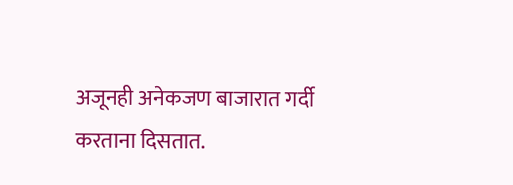अजूनही अनेकजण बाजारात गर्दी करताना दिसतात.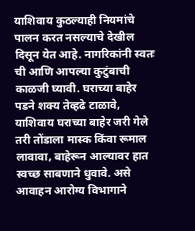याशिवाय कुठल्याही नियमांचे पालन करत नसल्याचे देखील दिसून येत आहे. नागरिकांनी स्वतः ची आणि आपल्या कुटुंबाची काळजी घ्यावी. घराच्या बाहेर पडने शक्य तेव्हढे टाळावे, याशिवाय घराच्या बाहेर जरी गेले तरी तोंडाला मास्क किंवा रूमाल लावावा, बाहेरून आल्यावर हात स्वच्छ साबणाने धुवावे. असे आवाहन आरोग्य विभागाने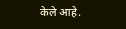केले आहे.